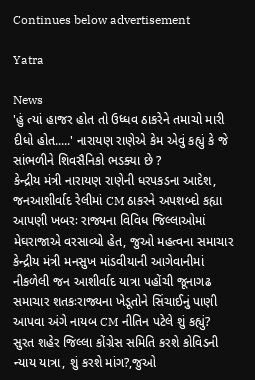Continues below advertisement

Yatra

News
'હું ત્યાં હાજર હોત તો ઉધ્ધવ ઠાકરેને તમાચો મારી દીધો હોત.....' નારાયણ રાણેએ કેમ એવું કહ્યું કે જે સાંભળીને શિવસૈનિકો ભડક્યા છે ?
કેન્દ્રીય મંત્રી નારાયણ રાણેની ધરપકડના આદેશ, જનઆશીર્વાદ રેલીમાં CM ઠાકરને અપશબ્દો કહ્યા
આપણી ખબરઃ રાજ્યના વિવિધ જિલ્લાઓમાં મેઘરાજાએ વરસાવ્યો હેત, જુઓ મહત્વના સમાચાર
કેન્દ્રીય મંત્રી મનસુખ માંડવીયાની આગેવાનીમાં નીકળેલી જન આશીર્વાદ યાત્રા પહોંચી જૂનાગઢ
સમાચાર શતકઃરાજ્યના ખેડૂતોને સિંચાઈનું પાણી આપવા અંગે નાયબ CM નીતિન પટેલે શું કહ્યું?
સુરત શહેર જિલ્લા કોંગ્રેસ સમિતિ કરશે કોવિડની ન્યાય યાત્રા, શું કરશે માંગ?,જુઓ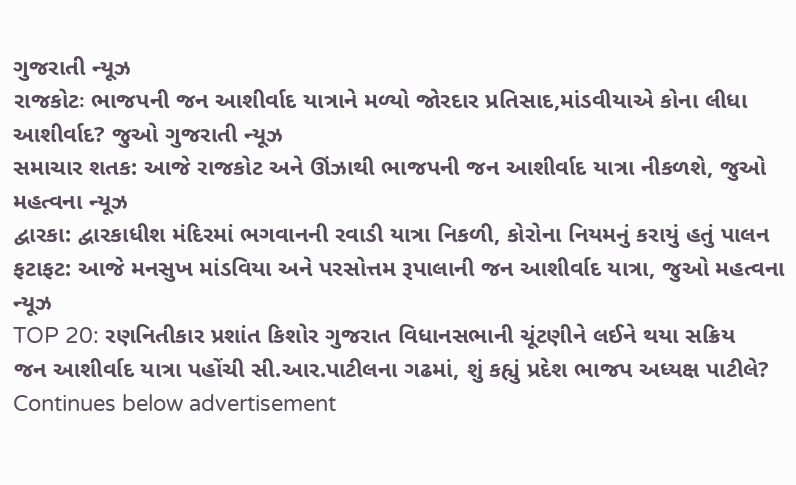ગુજરાતી ન્યૂઝ
રાજકોટઃ ભાજપની જન આશીર્વાદ યાત્રાને મળ્યો જોરદાર પ્રતિસાદ,માંડવીયાએ કોના લીધા આશીર્વાદ? જુઓ ગુજરાતી ન્યૂઝ
સમાચાર શતક: આજે રાજકોટ અને ઊંઝાથી ભાજપની જન આશીર્વાદ યાત્રા નીકળશે, જુઓ મહત્વના ન્યૂઝ
દ્વારકા: દ્વારકાધીશ મંદિરમાં ભગવાનની રવાડી યાત્રા નિકળી, કોરોના નિયમનું કરાયું હતું પાલન
ફટાફટ: આજે મનસુખ માંડવિયા અને પરસોત્તમ રૂપાલાની જન આશીર્વાદ યાત્રા, જુઓ મહત્વના ન્યૂઝ
TOP 20: રણનિતીકાર પ્રશાંત કિશોર ગુજરાત વિધાનસભાની ચૂંટણીને લઈને થયા સક્રિય
જન આશીર્વાદ યાત્રા પહોંચી સી.આર.પાટીલના ગઢમાં, શું કહ્યું પ્રદેશ ભાજપ અધ્યક્ષ પાટીલે?
Continues below advertisement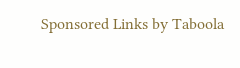Sponsored Links by Taboola